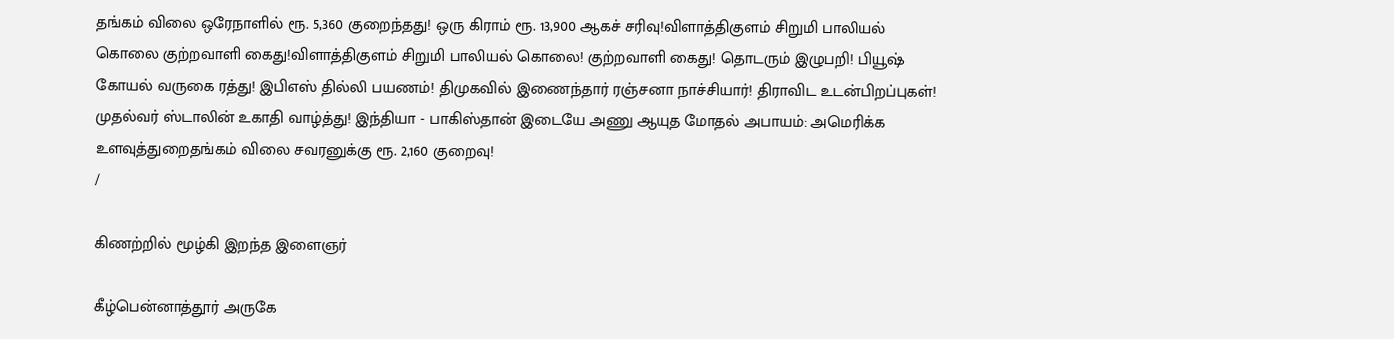தங்கம் விலை ஒரேநாளில் ரூ. 5,360 குறைந்தது! ஒரு கிராம் ரூ. 13,900 ஆகச் சரிவு!விளாத்திகுளம் சிறுமி பாலியல் கொலை குற்றவாளி கைது!விளாத்திகுளம் சிறுமி பாலியல் கொலை! குற்றவாளி கைது! தொடரும் இழுபறி! பியூஷ் கோயல் வருகை ரத்து! இபிஎஸ் தில்லி பயணம்! திமுகவில் இணைந்தார் ரஞ்சனா நாச்சியார்! திராவிட உடன்பிறப்புகள்! முதல்வர் ஸ்டாலின் உகாதி வாழ்த்து! இந்தியா - பாகிஸ்தான் இடையே அணு ஆயுத மோதல் அபாயம்: அமெரிக்க உளவுத்துறைதங்கம் விலை சவரனுக்கு ரூ. 2,160 குறைவு!
/

கிணற்றில் மூழ்கி இறந்த இளைஞர்

கீழ்பென்னாத்தூர் அருகே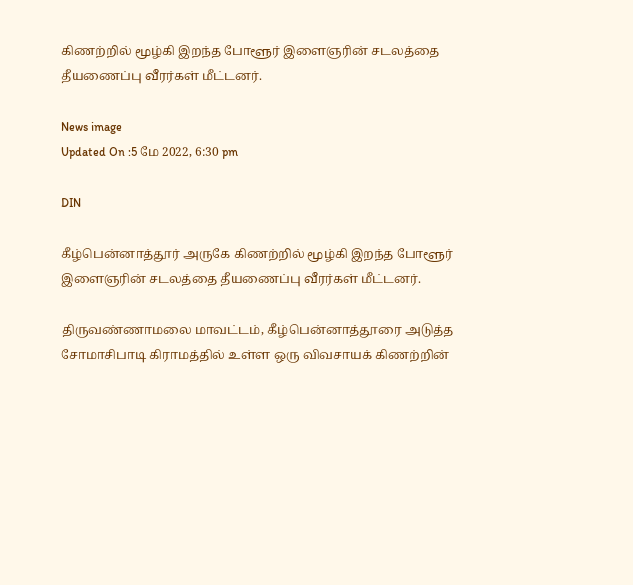கிணற்றில் மூழ்கி இறந்த போளூர் இளைஞரின் சடலத்தை தீயணைப்பு வீரர்கள் மீட்டனர்.

News image
Updated On :5 மே 2022, 6:30 pm

DIN

கீழ்பென்னாத்தூர் அருகே கிணற்றில் மூழ்கி இறந்த போளூர் இளைஞரின் சடலத்தை தீயணைப்பு வீரர்கள் மீட்டனர்.

திருவண்ணாமலை மாவட்டம், கீழ்பென்னாத்தூரை அடுத்த சோமாசிபாடி கிராமத்தில் உள்ள ஒரு விவசாயக் கிணற்றின்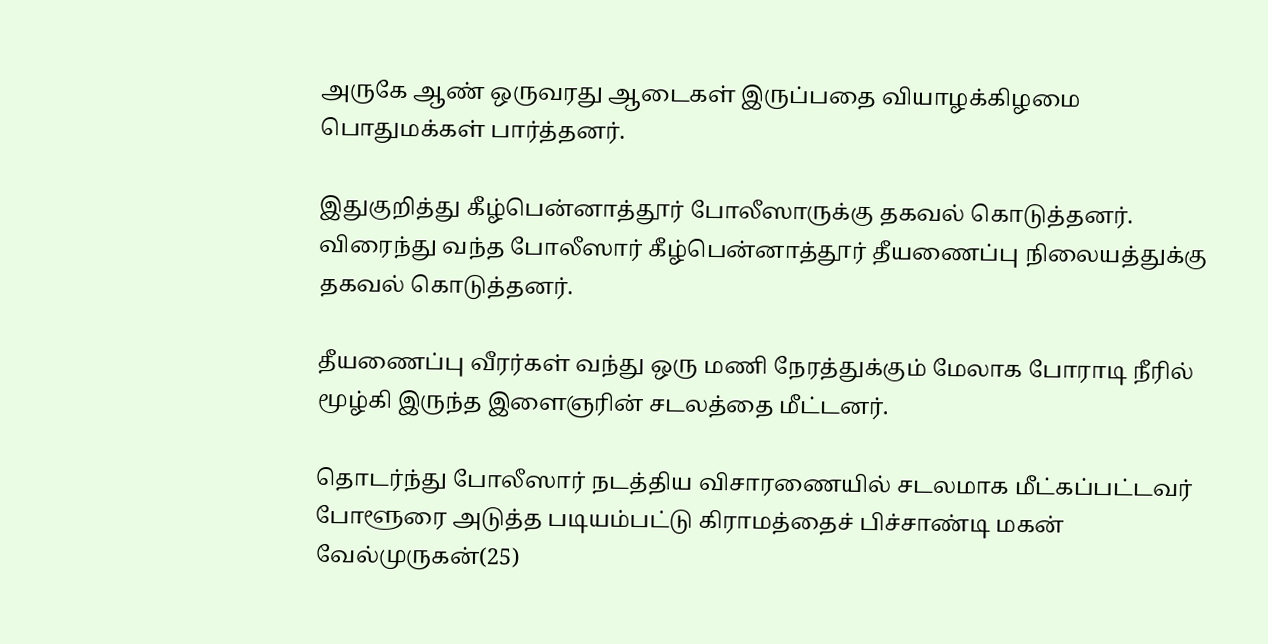அருகே ஆண் ஒருவரது ஆடைகள் இருப்பதை வியாழக்கிழமை பொதுமக்கள் பார்த்தனர்.

இதுகுறித்து கீழ்பென்னாத்தூர் போலீஸாருக்கு தகவல் கொடுத்தனர். விரைந்து வந்த போலீஸார் கீழ்பென்னாத்தூர் தீயணைப்பு நிலையத்துக்கு தகவல் கொடுத்தனர்.

தீயணைப்பு வீரர்கள் வந்து ஒரு மணி நேரத்துக்கும் மேலாக போராடி நீரில் மூழ்கி இருந்த இளைஞரின் சடலத்தை மீட்டனர்.

தொடர்ந்து போலீஸார் நடத்திய விசாரணையில் சடலமாக மீட்கப்பட்டவர் போளூரை அடுத்த படியம்பட்டு கிராமத்தைச் பிச்சாண்டி மகன் வேல்முருகன்(25)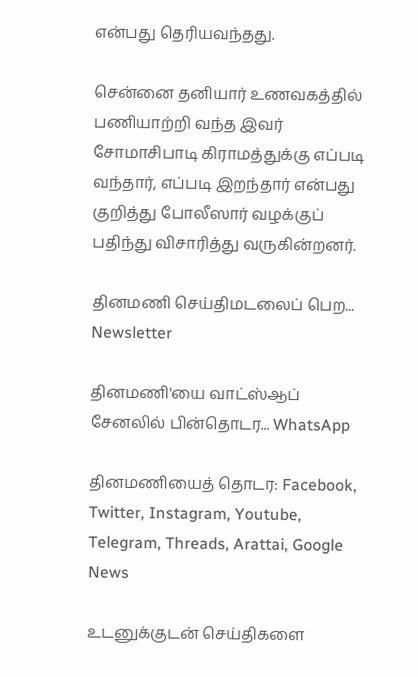என்பது தெரியவந்தது.

சென்னை தனியார் உணவகத்தில் பணியாற்றி வந்த இவர் சோமாசிபாடி கிராமத்துக்கு எப்படி வந்தார், எப்படி இறந்தார் என்பது குறித்து போலீஸார் வழக்குப் பதிந்து விசாரித்து வருகின்றனர்.

தினமணி செய்திமடலைப் பெற... Newsletter

தினமணி'யை வாட்ஸ்ஆப் சேனலில் பின்தொடர... WhatsApp

தினமணியைத் தொடர: Facebook, Twitter, Instagram, Youtube, Telegram, Threads, Arattai, Google News

உடனுக்குடன் செய்திகளை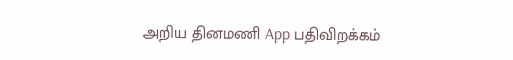அறிய தினமணி App பதிவிறக்கம்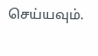செய்யவும்.